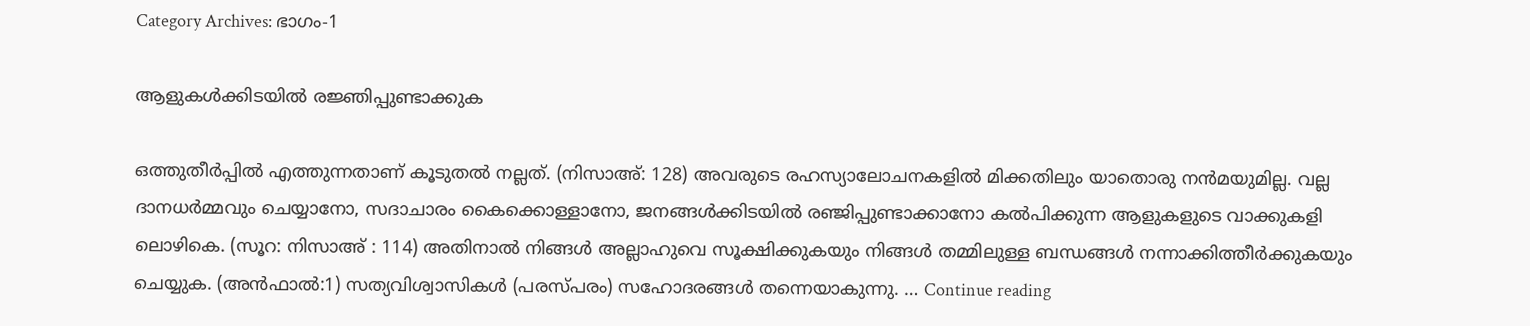Category Archives: ഭാഗം-1

ആളുകൾക്കിടയിൽ രജ്ഞിപ്പുണ്ടാക്കുക

ഒത്തുതീർപ്പിൽ എത്തുന്നതാണ് കൂടുതൽ നല്ലത്. (നിസാഅ്: 128) അവരുടെ രഹസ്യാലോചനകളിൽ മിക്കതിലും യാതൊരു നൻമയുമില്ല. വല്ല ദാനധർമ്മവും ചെയ്യാനോ, സദാചാരം കൈക്കൊള്ളാനോ, ജനങ്ങൾക്കിടയിൽ രഞ്ജിപ്പുണ്ടാക്കാനോ കൽപിക്കുന്ന ആളുകളുടെ വാക്കുകളി ലൊഴികെ. (സൂറ: നിസാഅ് : 114) അതിനാൽ നിങ്ങൾ അല്ലാഹുവെ സൂക്ഷിക്കുകയും നിങ്ങൾ തമ്മിലുള്ള ബന്ധങ്ങൾ നന്നാക്കിത്തീർക്കുകയും ചെയ്യുക. (അൻഫാൽ:1) സത്യവിശ്വാസികൾ (പരസ്പരം) സഹോദരങ്ങൾ തന്നെയാകുന്നു. … Continue reading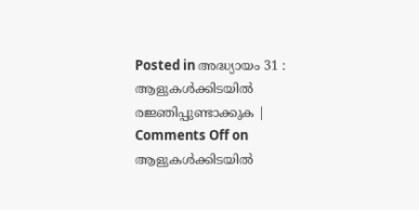Posted in അദ്ധ്യായം 31 : ആളുകൾക്കിടയിൽ രജ്ഞിപ്പുണ്ടാക്കുക | Comments Off on ആളുകൾക്കിടയിൽ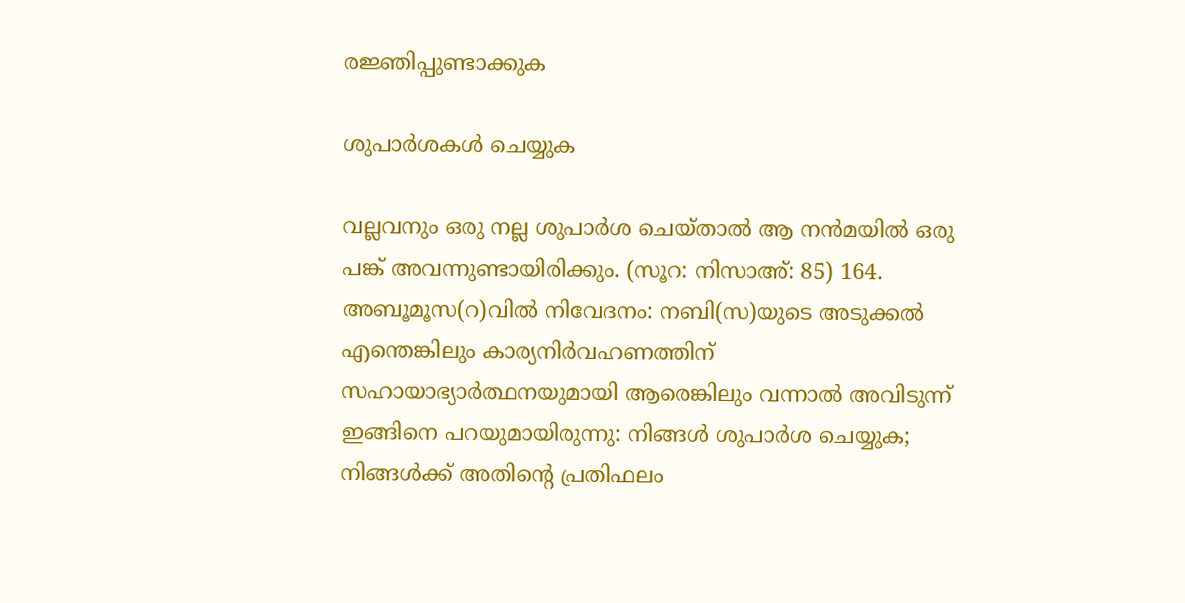രജ്ഞിപ്പുണ്ടാക്കുക

ശുപാർശകൾ ചെയ്യുക

വല്ലവനും ഒരു നല്ല ശുപാർശ ചെയ്താൽ ആ നൻമയിൽ ഒരു പങ്ക് അവന്നുണ്ടായിരിക്കും. (സൂറ: നിസാഅ്: 85) 164. അബൂമൂസ(റ)വിൽ നിവേദനം: നബി(സ)യുടെ അടുക്കൽ എന്തെങ്കിലും കാര്യനിർവഹണത്തിന് സഹായാഭ്യാർത്ഥനയുമായി ആരെങ്കിലും വന്നാൽ അവിടുന്ന് ഇങ്ങിനെ പറയുമായിരുന്നു: നിങ്ങൾ ശുപാർശ ചെയ്യുക; നിങ്ങൾക്ക് അതിന്‍റെ പ്രതിഫലം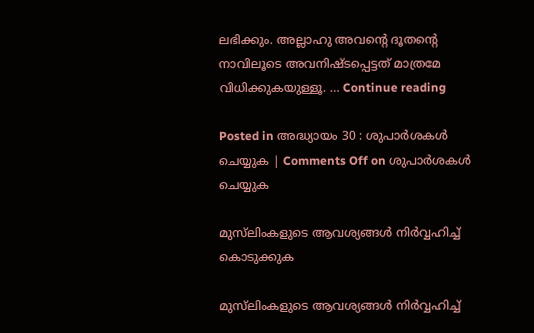ലഭിക്കും. അല്ലാഹു അവന്റെ ദൂതന്റെ നാവിലൂടെ അവനിഷ്ടപ്പെട്ടത് മാത്രമേ വിധിക്കുകയുള്ളൂ. … Continue reading

Posted in അദ്ധ്യായം 30 : ശുപാർശകൾ ചെയ്യുക | Comments Off on ശുപാർശകൾ ചെയ്യുക

മുസ്‌ലിംകളുടെ ആവശ്യങ്ങൾ നിർവ്വഹിച്ച് കൊടുക്കുക

മുസ്‌ലിംകളുടെ ആവശ്യങ്ങൾ നിർവ്വഹിച്ച്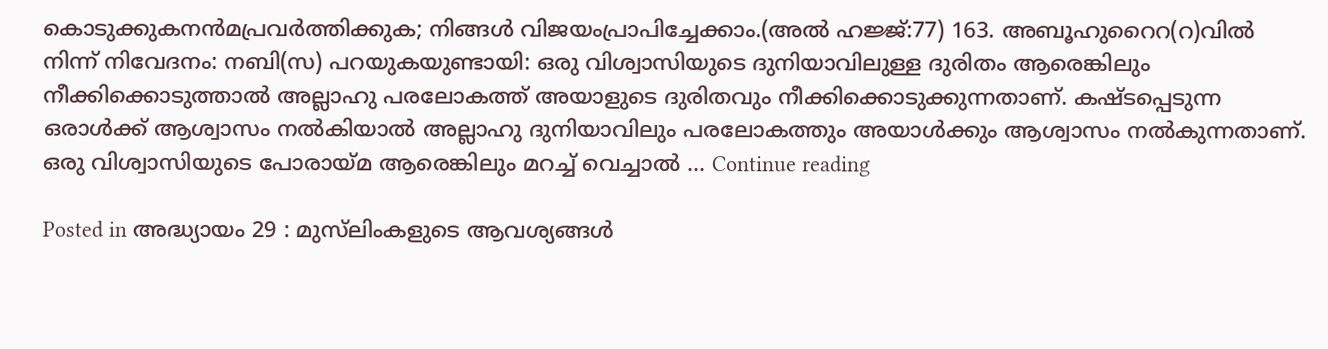കൊടുക്കുകനൻമപ്രവർത്തിക്കുക; നിങ്ങൾ വിജയംപ്രാപിച്ചേക്കാം.(അൽ ഹജ്ജ്:77) 163. അബൂഹുറൈറ(റ)വിൽ നിന്ന് നിവേദനം: നബി(സ) പറയുകയുണ്ടായി: ഒരു വിശ്വാസിയുടെ ദുനിയാവിലുള്ള ദുരിതം ആരെങ്കിലും നീക്കിക്കൊടുത്താൽ അല്ലാഹു പരലോകത്ത് അയാളുടെ ദുരിതവും നീക്കിക്കൊടുക്കുന്നതാണ്. കഷ്ടപ്പെടുന്ന ഒരാൾക്ക് ആശ്വാസം നൽകിയാൽ അല്ലാഹു ദുനിയാവിലും പരലോകത്തും അയാൾക്കും ആശ്വാസം നൽകുന്നതാണ്. ഒരു വിശ്വാസിയുടെ പോരായ്മ ആരെങ്കിലും മറച്ച് വെച്ചാൽ … Continue reading

Posted in അദ്ധ്യായം 29 : മുസ്‌ലിംകളുടെ ആവശ്യങ്ങൾ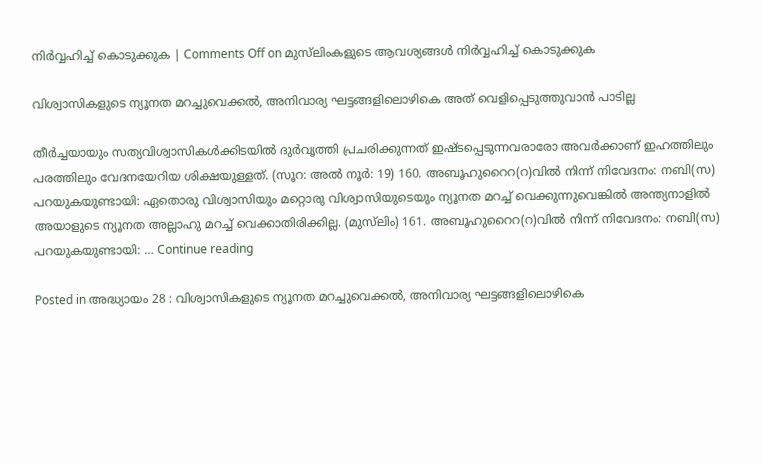നിർവ്വഹിച്ച് കൊടുക്കുക | Comments Off on മുസ്‌ലിംകളുടെ ആവശ്യങ്ങൾ നിർവ്വഹിച്ച് കൊടുക്കുക

വിശ്വാസികളുടെ ന്യൂനത മറച്ചുവെക്കൽ, അനിവാര്യ ഘട്ടങ്ങളിലൊഴികെ അത് വെളിപ്പെടുത്തുവാൻ പാടില്ല

തീർച്ചയായും സത്യവിശ്വാസികൾക്കിടയിൽ ദുർവൃത്തി പ്രചരിക്കുന്നത് ഇഷ്ടപ്പെടുന്നവരാരോ അവർക്കാണ് ഇഹത്തിലും പരത്തിലും വേദനയേറിയ ശിക്ഷയുള്ളത്. (സൂറ: അൽ നൂർ: 19) 160. അബൂഹുറൈറ(റ)വിൽ നിന്ന് നിവേദനം: നബി(സ) പറയുകയുണ്ടായി: ഏതൊരു വിശ്വാസിയും മറ്റൊരു വിശ്വാസിയുടെയും ന്യൂനത മറച്ച് വെക്കുന്നുവെങ്കിൽ അന്ത്യനാളിൽ അയാളുടെ ന്യൂനത അല്ലാഹു മറച്ച് വെക്കാതിരിക്കില്ല. (മുസ്‌ലിം) 161. അബൂഹുറൈറ(റ)വിൽ നിന്ന് നിവേദനം: നബി(സ) പറയുകയുണ്ടായി: … Continue reading

Posted in അദ്ധ്യായം 28 : വിശ്വാസികളുടെ ന്യൂനത മറച്ചുവെക്കൽ, അനിവാര്യ ഘട്ടങ്ങളിലൊഴികെ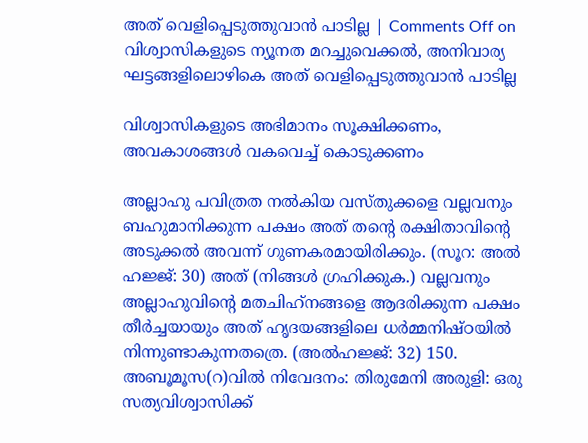അത് വെളിപ്പെടുത്തുവാൻ പാടില്ല | Comments Off on വിശ്വാസികളുടെ ന്യൂനത മറച്ചുവെക്കൽ, അനിവാര്യ ഘട്ടങ്ങളിലൊഴികെ അത് വെളിപ്പെടുത്തുവാൻ പാടില്ല

വിശ്വാസികളുടെ അഭിമാനം സൂക്ഷിക്കണം, അവകാശങ്ങൾ വകവെച്ച് കൊടുക്കണം

അല്ലാഹു പവിത്രത നൽകിയ വസ്തുക്കളെ വല്ലവനും ബഹുമാനിക്കുന്ന പക്ഷം അത് തന്റെ രക്ഷിതാവിന്റെ അടുക്കൽ അവന്ന് ഗുണകരമായിരിക്കും. (സൂറ: അൽ ഹജ്ജ്: 30) അത് (നിങ്ങൾ ഗ്രഹിക്കുക.) വല്ലവനും അല്ലാഹുവിന്റെ മതചിഹ്‌നങ്ങളെ ആദരിക്കുന്ന പക്ഷം തീർച്ചയായും അത് ഹൃദയങ്ങളിലെ ധർമ്മനിഷ്ഠയിൽ നിന്നുണ്ടാകുന്നതത്രെ. (അൽഹജ്ജ്: 32) 150. അബൂമൂസ(റ)വിൽ നിവേദനം: തിരുമേനി അരുളി: ഒരു സത്യവിശ്വാസിക്ക്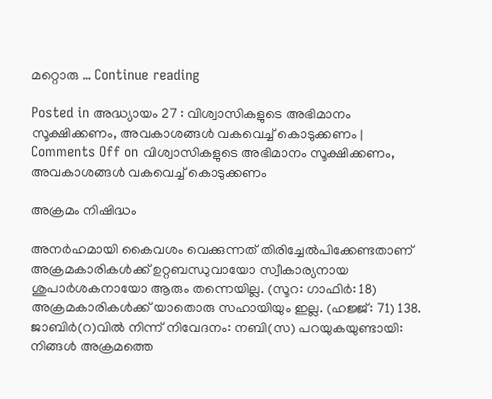മറ്റൊരു … Continue reading

Posted in അദ്ധ്യായം 27 : വിശ്വാസികളുടെ അഭിമാനം സൂക്ഷിക്കണം, അവകാശങ്ങൾ വകവെച്ച് കൊടുക്കണം | Comments Off on വിശ്വാസികളുടെ അഭിമാനം സൂക്ഷിക്കണം, അവകാശങ്ങൾ വകവെച്ച് കൊടുക്കണം

അക്രമം നിഷിദ്ധം

അനർഹമായി കൈവശം വെക്കുന്നത് തിരിച്ചേൽപിക്കേണ്ടതാണ് അക്രമകാരികൾക്ക് ഉറ്റബന്ധുവായോ സ്വീകാര്യനായ ശുപാർശകനായോ ആരും തന്നെയില്ല. (സൂറ: ഗാഫിർ: 18) അക്രമകാരികൾക്ക് യാതൊരു സഹായിയും ഇല്ല. (ഹജ്ജ്: 71) 138. ജാബിർ(റ)വിൽ നിന്ന് നിവേദനം: നബി(സ) പറയുകയുണ്ടായി: നിങ്ങൾ അക്രമത്തെ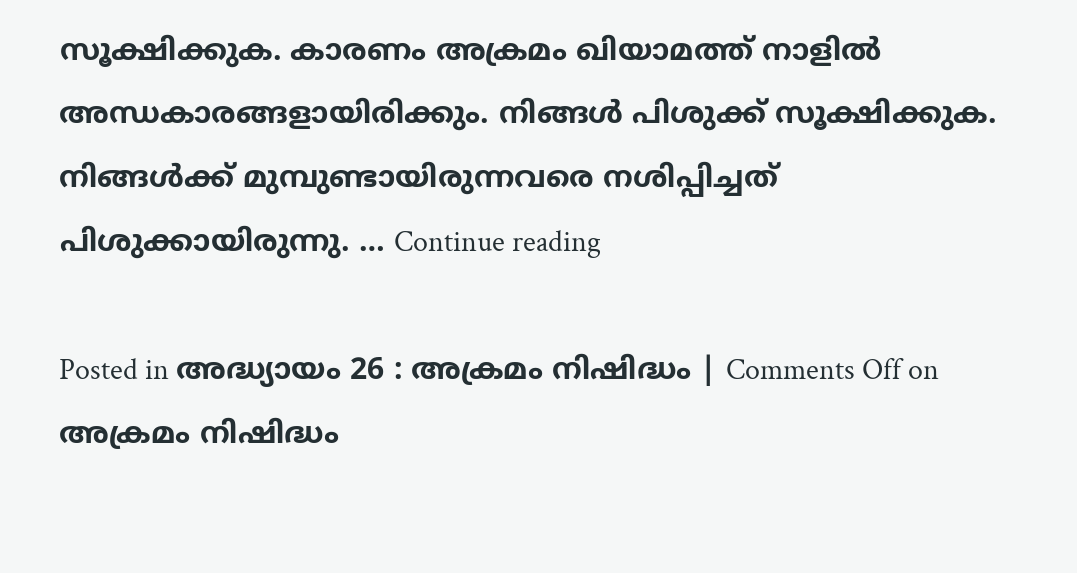സൂക്ഷിക്കുക. കാരണം അക്രമം ഖിയാമത്ത് നാളിൽ അന്ധകാരങ്ങളായിരിക്കും. നിങ്ങൾ പിശുക്ക് സൂക്ഷിക്കുക. നിങ്ങൾക്ക് മുമ്പുണ്ടായിരുന്നവരെ നശിപ്പിച്ചത്‌ പിശുക്കായിരുന്നു. … Continue reading

Posted in അദ്ധ്യായം 26 : അക്രമം നിഷിദ്ധം | Comments Off on അക്രമം നിഷിദ്ധം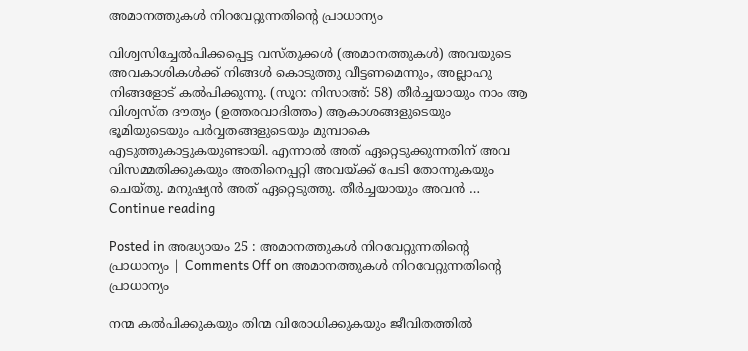അമാനത്തുകൾ നിറവേറ്റുന്നതിന്റെ പ്രാധാന്യം

വിശ്വസിച്ചേൽപിക്കപ്പെട്ട വസ്തുക്കൾ (അമാനത്തുകൾ) അവയുടെ അവകാശികൾക്ക് നിങ്ങൾ കൊടുത്തു വീട്ടണമെന്നും, അല്ലാഹു നിങ്ങളോട് കൽപിക്കുന്നു. (സൂറ: നിസാഅ്: 58) തീർച്ചയായും നാം ആ വിശ്വസ്ത ദൗത്യം (ഉത്തരവാദിത്തം) ആകാശങ്ങളുടെയും ഭൂമിയുടെയും പർവ്വതങ്ങളുടെയും മുമ്പാകെ എടുത്തുകാട്ടുകയുണ്ടായി. എന്നാൽ അത് ഏറ്റെടുക്കുന്നതിന് അവ വിസമ്മതിക്കുകയും അതിനെപ്പറ്റി അവയ്ക്ക് പേടി തോന്നുകയും ചെയ്തു. മനുഷ്യൻ അത് ഏറ്റെടുത്തു. തീർച്ചയായും അവൻ … Continue reading

Posted in അദ്ധ്യായം 25 : അമാനത്തുകൾ നിറവേറ്റുന്നതിന്‍റെ പ്രാധാന്യം | Comments Off on അമാനത്തുകൾ നിറവേറ്റുന്നതിന്റെ പ്രാധാന്യം

നന്മ കൽപിക്കുകയും തിന്മ വിരോധിക്കുകയും ജീവിതത്തിൽ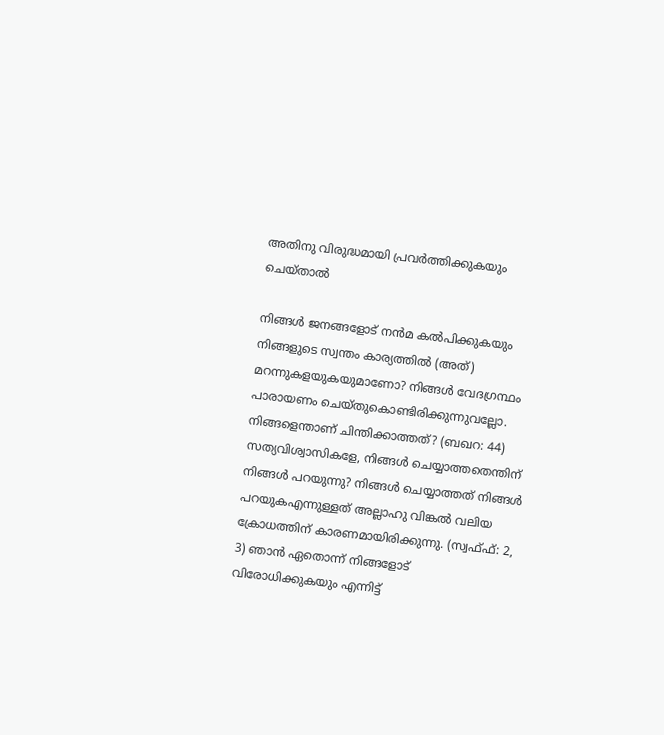അതിനു വിരുദ്ധമായി പ്രവർത്തിക്കുകയും ചെയ്താൽ

നിങ്ങൾ ജനങ്ങളോട് നൻമ കൽപിക്കുകയും നിങ്ങളുടെ സ്വന്തം കാര്യത്തിൽ (അത്) മറന്നുകളയുകയുമാണോ? നിങ്ങൾ വേദഗ്രന്ഥം പാരായണം ചെയ്തുകൊണ്ടിരിക്കുന്നുവല്ലോ. നിങ്ങളെന്താണ് ചിന്തിക്കാത്തത്? (ബഖറ: 44) സത്യവിശ്വാസികളേ, നിങ്ങൾ ചെയ്യാത്തതെന്തിന് നിങ്ങൾ പറയുന്നു? നിങ്ങൾ ചെയ്യാത്തത് നിങ്ങൾ പറയുകഎന്നുള്ളത് അല്ലാഹു വിങ്കൽ വലിയ ക്രോധത്തിന് കാരണമായിരിക്കുന്നു. (സ്വഫ്ഫ്: 2, 3) ഞാൻ ഏതൊന്ന് നിങ്ങളോട് വിരോധിക്കുകയും എന്നിട്ട്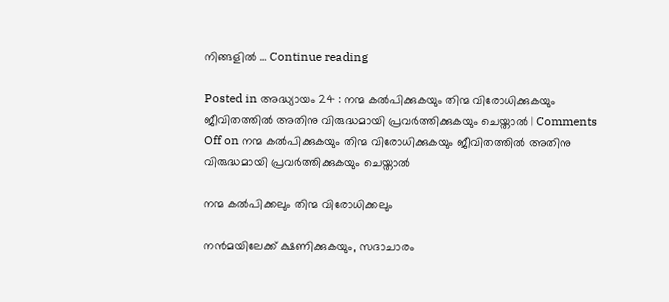നിങ്ങളിൽ … Continue reading

Posted in അദ്ധ്യായം 24 : നന്മ കൽപിക്കുകയും തിന്മ വിരോധിക്കുകയും ജീവിതത്തിൽ അതിനു വിരുദ്ധമായി പ്രവർത്തിക്കുകയും ചെയ്താൽ | Comments Off on നന്മ കൽപിക്കുകയും തിന്മ വിരോധിക്കുകയും ജീവിതത്തിൽ അതിനു വിരുദ്ധമായി പ്രവർത്തിക്കുകയും ചെയ്താൽ

നന്മ കൽപിക്കലും തിന്മ വിരോധിക്കലും

നൻമയിലേക്ക് ക്ഷണിക്കുകയും, സദാചാരം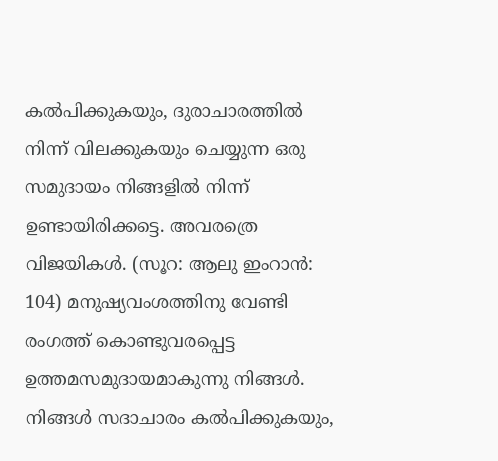കൽപിക്കുകയും, ദുരാചാരത്തിൽ നിന്ന് വിലക്കുകയും ചെയ്യുന്ന ഒരു സമുദായം നിങ്ങളിൽ നിന്ന് ഉണ്ടായിരിക്കട്ടെ. അവരത്രെ വിജയികൾ. (സൂറ: ആലു ഇംറാൻ: 104) മനുഷ്യവംശത്തിനു വേണ്ടി രംഗത്ത് കൊണ്ടുവരപ്പെട്ട ഉത്തമസമുദായമാകുന്നു നിങ്ങൾ. നിങ്ങൾ സദാചാരം കൽപിക്കുകയും,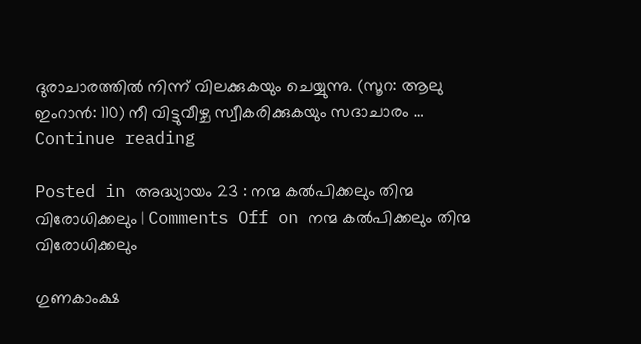ദുരാചാരത്തിൽ നിന്ന് വിലക്കുകയും ചെയ്യുന്നു. (സൂറ: ആലു ഇംറാൻ: 110) നീ വിട്ടുവീഴ്ച സ്വീകരിക്കുകയും സദാചാരം … Continue reading

Posted in അദ്ധ്യായം 23 : നന്മ കൽപിക്കലും തിന്മ വിരോധിക്കലും | Comments Off on നന്മ കൽപിക്കലും തിന്മ വിരോധിക്കലും

ഗുണകാംക്ഷ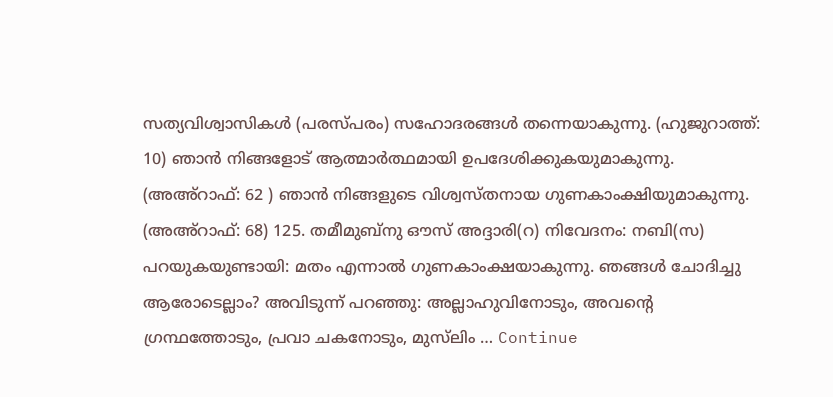സത്യവിശ്വാസികൾ (പരസ്പരം) സഹോദരങ്ങൾ തന്നെയാകുന്നു. (ഹുജുറാത്ത്: 10) ഞാൻ നിങ്ങളോട് ആത്മാർത്ഥമായി ഉപദേശിക്കുകയുമാകുന്നു. (അഅ്‌റാഫ്: 62 ) ഞാൻ നിങ്ങളുടെ വിശ്വസ്തനായ ഗുണകാംക്ഷിയുമാകുന്നു. (അഅ്‌റാഫ്: 68) 125. തമീമുബ്‌നു ഔസ് അദ്ദാരി(റ) നിവേദനം: നബി(സ) പറയുകയുണ്ടായി: മതം എന്നാൽ ഗുണകാംക്ഷയാകുന്നു. ഞങ്ങൾ ചോദിച്ചു ആരോടെല്ലാം? അവിടുന്ന് പറഞ്ഞു: അല്ലാഹുവിനോടും, അവന്റെ ഗ്രന്ഥത്തോടും, പ്രവാ ചകനോടും, മുസ്‌ലിം … Continue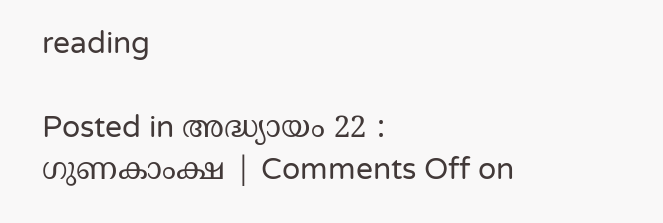reading

Posted in അദ്ധ്യായം 22 : ഗുണകാംക്ഷ | Comments Off on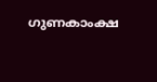ഗുണകാംക്ഷ